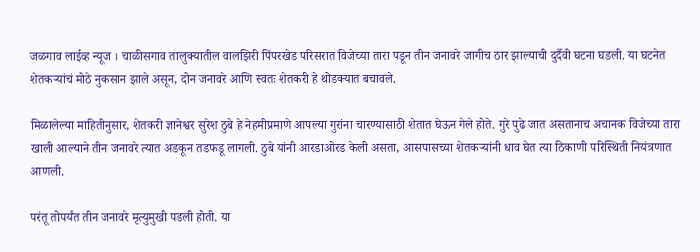जळगाव लाईव्ह न्यूज । चाळीसगाव तालुक्यातील वालझिरी पिंपरखेड परिसरात विजेच्या तारा पडून तीन जनावरे जागीच ठार झाल्याची दुर्दैवी घटना घडली. या घटनेत शेतकऱ्यांचं मोठे नुकसान झाले असून, दोन जनावरे आणि स्वतः शेतकरी हे थोडक्यात बचावले.

मिळालेल्या माहितीनुसार, शेतकरी ज्ञानेश्वर सुरेश ठुबे हे नेहमीप्रमाणे आपल्या गुरांना चारण्यासाठी शेतात घेऊन गेले होते. गुरे पुढे जात असतानाच अचानक विजेच्या तारा खाली आल्याने तीन जनावरे त्यात अडकून तडफडू लागली. ठुबे यांनी आरडाओरड केली असता, आसपासच्या शेतकऱ्यांनी धाव घेत त्या ठिकाणी परिस्थिती नियंत्रणात आणली.

परंतू तोपर्यंत तीन जनावरे मृत्युमुखी पडली होती. या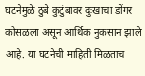घटनेमुळे ठुबे कुटुंबावर दुःखाचा डोंगर कोसळला असून आर्थिक नुकसान झाले आहे. या घटनेची माहिती मिळताच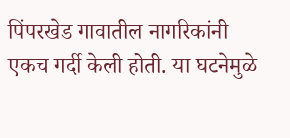पिंपरखेड गावातील नागरिकांनी एकच गर्दी केली होती. या घटनेमुळे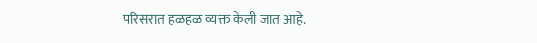परिसरात हळहळ व्यक्त केली जात आहे.